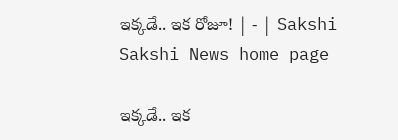ఇక్కడే.. ఇక రోజూ! | - | Sakshi
Sakshi News home page

ఇక్కడే.. ఇక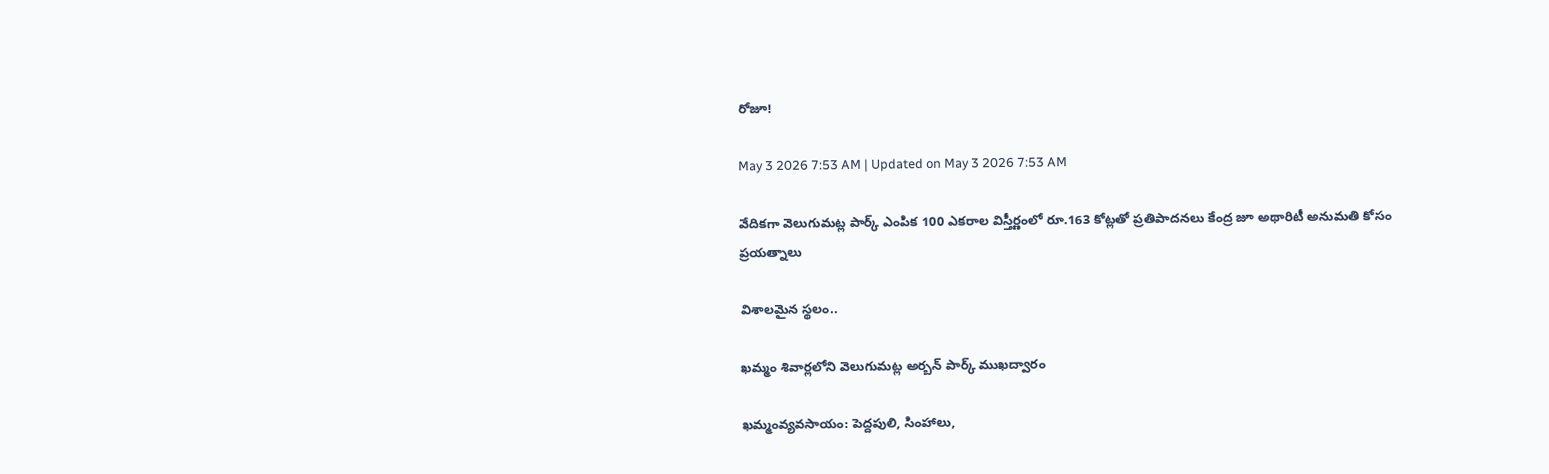రోజూ!

May 3 2026 7:53 AM | Updated on May 3 2026 7:53 AM

వేదికగా వెలుగుమట్ల పార్క్‌ ఎంపిక 100 ఎకరాల విస్తీర్ణంలో రూ.163 కోట్లతో ప్రతిపాదనలు కేంద్ర జూ అథారిటీ అనుమతి కోసం ప్రయత్నాలు

విశాలమైన స్థలం..

ఖమ్మం శివార్లలోని వెలుగుమట్ల అర్బన్‌ పార్క్‌ ముఖద్వారం

ఖమ్మంవ్యవసాయం: పెద్దపులి, సింహాలు,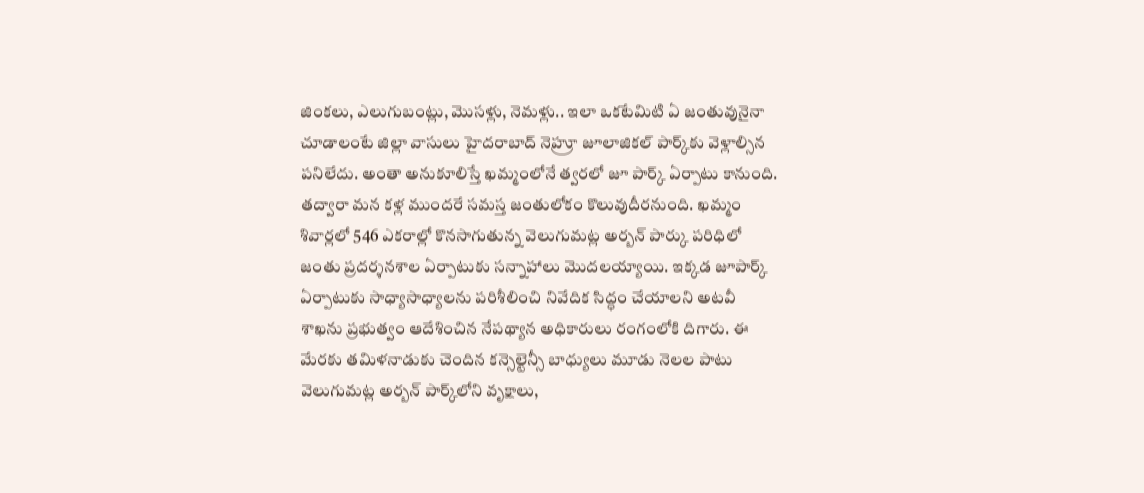జింకలు, ఎలుగుబంట్లు, మొసళ్లు, నెమళ్లు.. ఇలా ఒకటేమిటి ఏ జంతువునైనా చూడాలంటే జిల్లా వాసులు హైదరాబాద్‌ నెహ్రూ జూలాజికల్‌ పార్క్‌కు వెళ్లాల్సిన పనిలేదు. అంతా అనుకూలిస్తే ఖమ్మంలోనే త్వరలో జూ పార్క్‌ ఏర్పాటు కానుంది. తద్వారా మన కళ్ల ముందరే సమస్త జంతులోకం కొలువుదీరనుంది. ఖమ్మం శివార్లలో 546 ఎకరాల్లో కొనసాగుతున్న వెలుగుమట్ల అర్బన్‌ పార్కు పరిధిలో జంతు ప్రదర్శనశాల ఏర్పాటుకు సన్నాహాలు మొదలయ్యాయి. ఇక్కడ జూపార్క్‌ ఏర్పాటుకు సాధ్యాసాధ్యాలను పరిశీలించి నివేదిక సిద్ధం చేయాలని అటవీ శాఖను ప్రభుత్వం ఆదేశించిన నేపథ్యాన అధికారులు రంగంలోకి దిగారు. ఈ మేరకు తమిళనాడుకు చెందిన కన్సెల్టెన్సీ బాధ్యులు మూడు నెలల పాటు వెలుగుమట్ల అర్బన్‌ పార్క్‌లోని వృక్షాలు,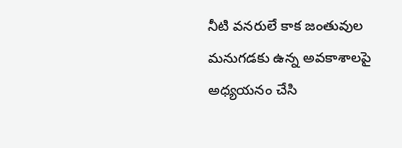నీటి వనరులే కాక జంతువుల మనుగడకు ఉన్న అవకాశాలపై అధ్యయనం చేసి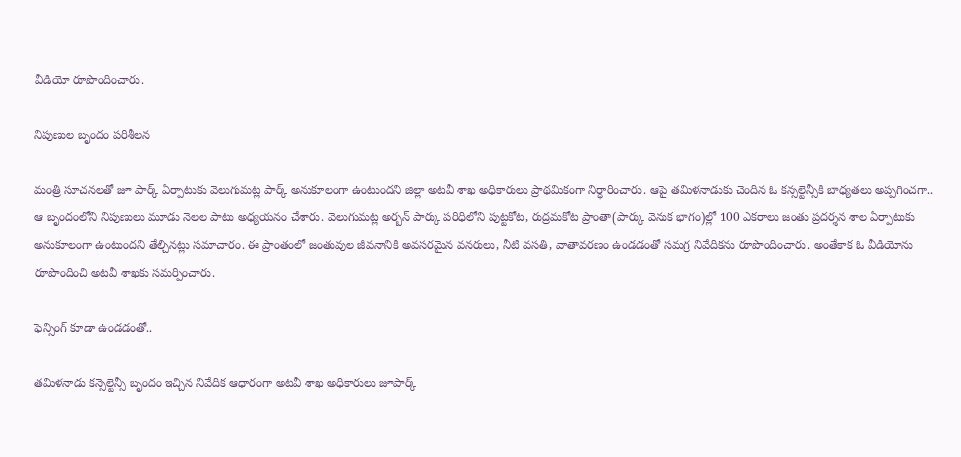వీడియో రూపొందించారు.

నిపుణుల బృందం పరిశీలన

మంత్రి సూచనలతో జూ పార్క్‌ ఏర్పాటుకు వెలుగుమట్ల పార్క్‌ అనుకూలంగా ఉంటుందని జిల్లా అటవీ శాఖ అధికారులు ప్రాథమికంగా నిర్ధారించారు. ఆపై తమిళనాడుకు చెందిన ఓ కన్సల్టెన్సీకి బాధ్యతలు అప్పగించగా.. ఆ బృందంలోని నిపుణులు మూడు నెలల పాటు అధ్యయనం చేశారు. వెలుగుమట్ల అర్బన్‌ పార్కు పరిధిలోని పుట్టకోట, రుద్రమకోట ప్రాంతా(పార్కు వెనుక భాగం)ల్లో 100 ఎకరాలు జంతు ప్రదర్శన శాల ఏర్పాటుకు అనుకూలంగా ఉంటుందని తేల్చినట్లు సమాచారం. ఈ ప్రాంతంలో జంతువుల జీవనానికి అవసరమైన వనరులు, నీటి వసతి, వాతావరణం ఉండడంతో సమగ్ర నివేదికను రూపొందించారు. అంతేకాక ఓ వీడియోను రూపొందించి అటవీ శాఖకు సమర్పించారు.

ఫెన్సింగ్‌ కూడా ఉండడంతో..

తమిళనాడు కన్సెల్టెన్సీ బృందం ఇచ్చిన నివేదిక ఆధారంగా అటవీ శాఖ అధికారులు జూపార్క్‌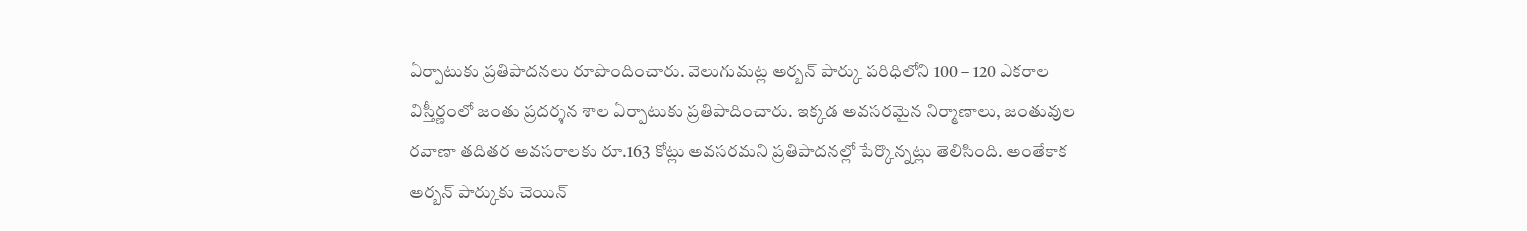ఏర్పాటుకు ప్రతిపాదనలు రూపొందించారు. వెలుగుమట్ల అర్బన్‌ పార్కు పరిధిలోని 100 – 120 ఎకరాల విస్తీర్ణంలో జంతు ప్రదర్శన శాల ఏర్పాటుకు ప్రతిపాదించారు. ఇక్కడ అవసరమైన నిర్మాణాలు, జంతువుల రవాణా తదితర అవసరాలకు రూ.163 కోట్లు అవసరమని ప్రతిపాదనల్లో పేర్కొన్నట్లు తెలిసింది. అంతేకాక అర్బన్‌ పార్కుకు చెయిన్‌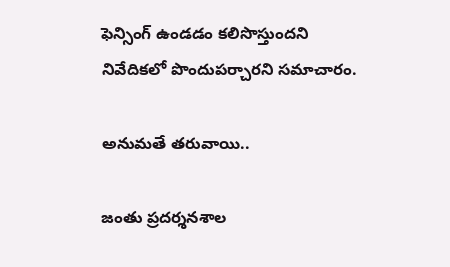ఫెన్సింగ్‌ ఉండడం కలిసొస్తుందని నివేదికలో పొందుపర్చారని సమాచారం.

అనుమతే తరువాయి..

జంతు ప్రదర్శనశాల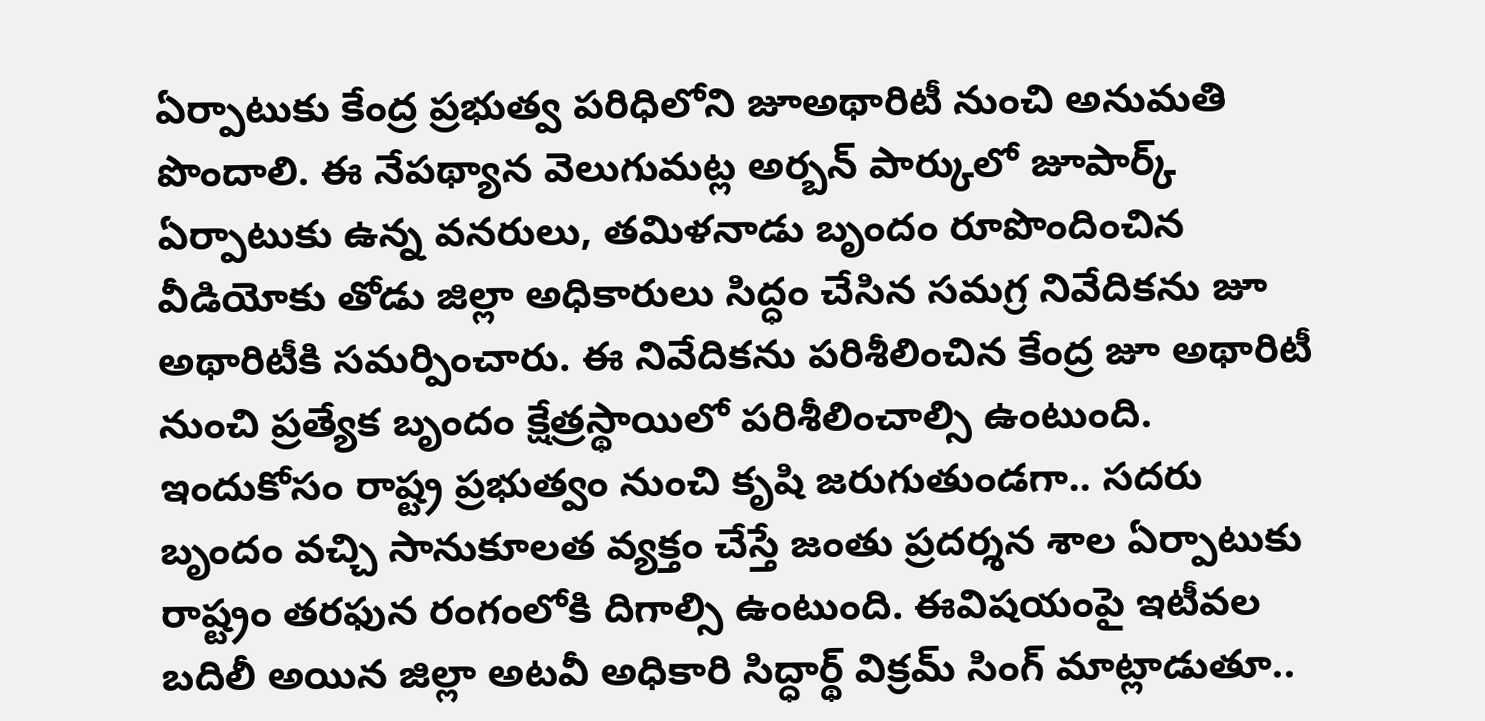ఏర్పాటుకు కేంద్ర ప్రభుత్వ పరిధిలోని జూఅథారిటీ నుంచి అనుమతి పొందాలి. ఈ నేపథ్యాన వెలుగుమట్ల అర్బన్‌ పార్కులో జూపార్క్‌ ఏర్పాటుకు ఉన్న వనరులు, తమిళనాడు బృందం రూపొందించిన వీడియోకు తోడు జిల్లా అధికారులు సిద్ధం చేసిన సమగ్ర నివేదికను జూ అథారిటీకి సమర్పించారు. ఈ నివేదికను పరిశీలించిన కేంద్ర జూ అథారిటీ నుంచి ప్రత్యేక బృందం క్షేత్రస్థాయిలో పరిశీలించాల్సి ఉంటుంది. ఇందుకోసం రాష్ట్ర ప్రభుత్వం నుంచి కృషి జరుగుతుండగా.. సదరు బృందం వచ్చి సానుకూలత వ్యక్తం చేస్తే జంతు ప్రదర్శన శాల ఏర్పాటుకు రాష్ట్రం తరఫున రంగంలోకి దిగాల్సి ఉంటుంది. ఈవిషయంపై ఇటీవల బదిలీ అయిన జిల్లా అటవీ అధికారి సిద్ధార్థ్‌ విక్రమ్‌ సింగ్‌ మాట్లాడుతూ..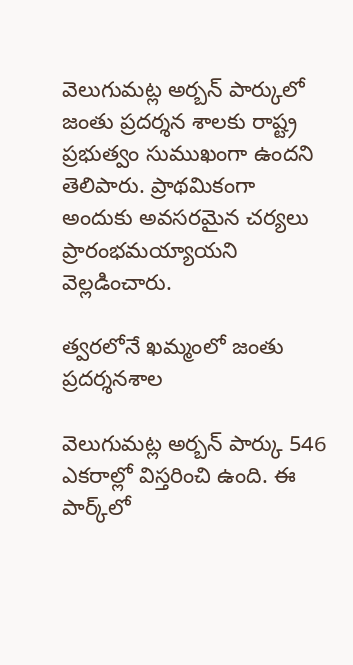వెలుగుమట్ల అర్బన్‌ పార్కులో జంతు ప్రదర్శన శాలకు రాష్ట్ర ప్రభుత్వం సుముఖంగా ఉందని తెలిపారు. ప్రాథమికంగా అందుకు అవసరమైన చర్యలు ప్రారంభమయ్యాయని వెల్లడించారు.

త్వరలోనే ఖమ్మంలో జంతు ప్రదర్శనశాల

వెలుగుమట్ల అర్బన్‌ పార్కు 546 ఎకరాల్లో విస్తరించి ఉంది. ఈ పార్క్‌లో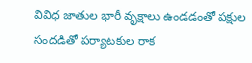వివిధ జాతుల భారీ వృక్షాలు ఉండడంతో పక్షుల సందడితో పర్యాటకుల రాక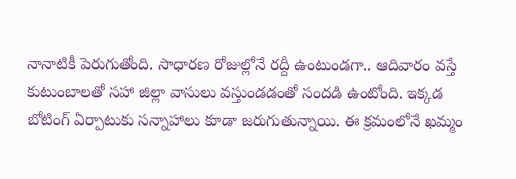నానాటికీ పెరుగుతోంది. సాధారణ రోజుల్లోనే రద్దీ ఉంటుండగా.. ఆదివారం వస్తే కుటుంబాలతో సహా జిల్లా వాసులు వస్తుండడంతో సందడి ఉంటోంది. ఇక్కడ బోటింగ్‌ ఏర్పాటుకు సన్నాహాలు కూడా జరుగుతున్నాయి. ఈ క్రమంలోనే ఖమ్మం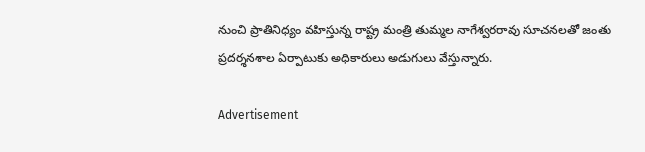నుంచి ప్రాతినిధ్యం వహిస్తున్న రాష్ట్ర మంత్రి తుమ్మల నాగేశ్వరరావు సూచనలతో జంతు ప్రదర్శనశాల ఏర్పాటుకు అధికారులు అడుగులు వేస్తున్నారు.

Advertisement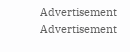Advertisement
Advertisement